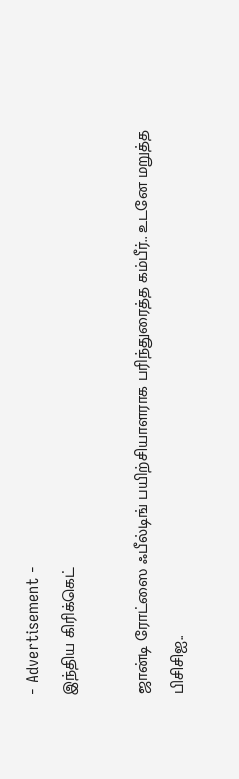- Advertisement -
இந்திய கிரிக்கெட்

ஜான்டி ரோட்ஸை ஃபீல்டிங் பயிற்சியாளராக பரிந்துரைத்த கம்பீர்.. உடனே மறுத்த பிசிசிஐ..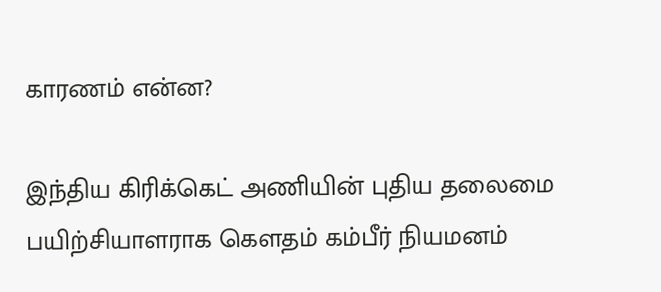காரணம் என்ன?

இந்திய கிரிக்கெட் அணியின் புதிய தலைமை பயிற்சியாளராக கௌதம் கம்பீர் நியமனம்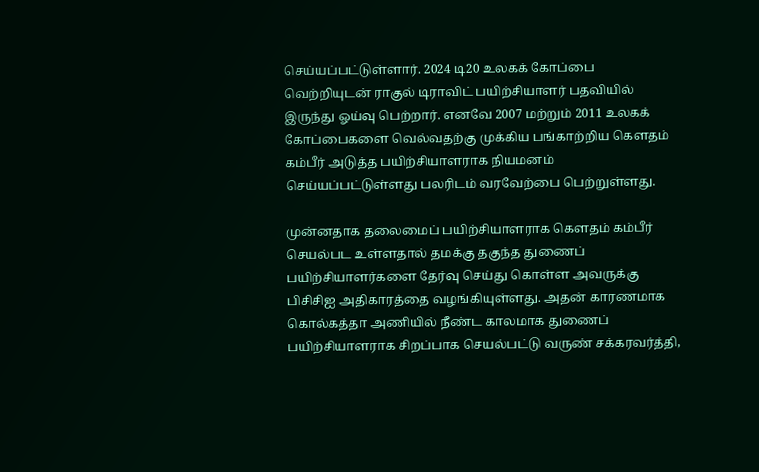செய்யப்பட்டுள்ளார். 2024 டி20 உலகக் கோப்பை வெற்றியுடன் ராகுல் டிராவிட் பயிற்சியாளர் பதவியில் இருந்து ஓய்வு பெற்றார். எனவே 2007 மற்றும் 2011 உலகக் கோப்பைகளை வெல்வதற்கு முக்கிய பங்காற்றிய கௌதம் கம்பீர் அடுத்த பயிற்சியாளராக நியமனம் செய்யப்பட்டுள்ளது பலரிடம் வரவேற்பை பெற்றுள்ளது.

முன்னதாக தலைமைப் பயிற்சியாளராக கௌதம் கம்பீர் செயல்பட உள்ளதால் தமக்கு தகுந்த துணைப் பயிற்சியாளர்களை தேர்வு செய்து கொள்ள அவருக்கு பிசிசிஐ அதிகாரத்தை வழங்கியுள்ளது. அதன் காரணமாக கொல்கத்தா அணியில் நீண்ட காலமாக துணைப் பயிற்சியாளராக சிறப்பாக செயல்பட்டு வருண் சக்கரவர்த்தி,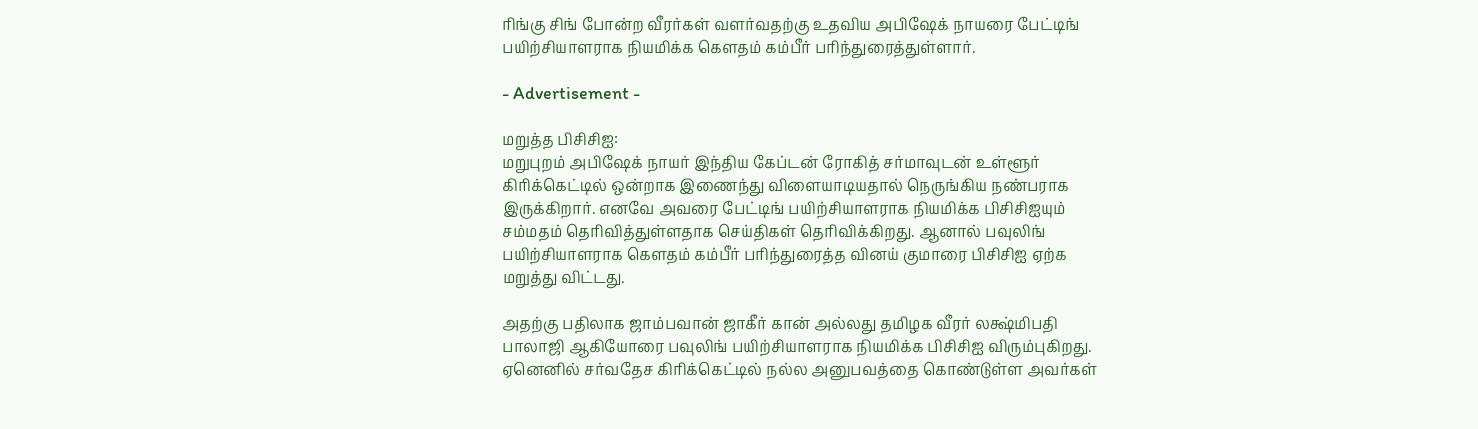ரிங்கு சிங் போன்ற வீரர்கள் வளர்வதற்கு உதவிய அபிஷேக் நாயரை பேட்டிங் பயிற்சியாளராக நியமிக்க கௌதம் கம்பீர் பரிந்துரைத்துள்ளார்.

- Advertisement -

மறுத்த பிசிசிஐ:
மறுபுறம் அபிஷேக் நாயர் இந்திய கேப்டன் ரோகித் சர்மாவுடன் உள்ளூர் கிரிக்கெட்டில் ஒன்றாக இணைந்து விளையாடியதால் நெருங்கிய நண்பராக இருக்கிறார். எனவே அவரை பேட்டிங் பயிற்சியாளராக நியமிக்க பிசிசிஐயும் சம்மதம் தெரிவித்துள்ளதாக செய்திகள் தெரிவிக்கிறது. ஆனால் பவுலிங் பயிற்சியாளராக கௌதம் கம்பீர் பரிந்துரைத்த வினய் குமாரை பிசிசிஐ ஏற்க மறுத்து விட்டது.

அதற்கு பதிலாக ஜாம்பவான் ஜாகீர் கான் அல்லது தமிழக வீரர் லக்ஷ்மிபதி பாலாஜி ஆகியோரை பவுலிங் பயிற்சியாளராக நியமிக்க பிசிசிஐ விரும்புகிறது. ஏனெனில் சர்வதேச கிரிக்கெட்டில் நல்ல அனுபவத்தை கொண்டுள்ள அவர்கள்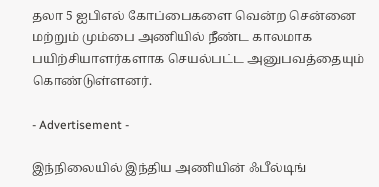தலா 5 ஐபிஎல் கோப்பைகளை வென்ற சென்னை மற்றும் மும்பை அணியில் நீண்ட காலமாக பயிற்சியாளர்களாக செயல்பட்ட அனுபவத்தையும் கொண்டுள்ளனர்.

- Advertisement -

இந்நிலையில் இந்திய அணியின் ஃபீல்டிங்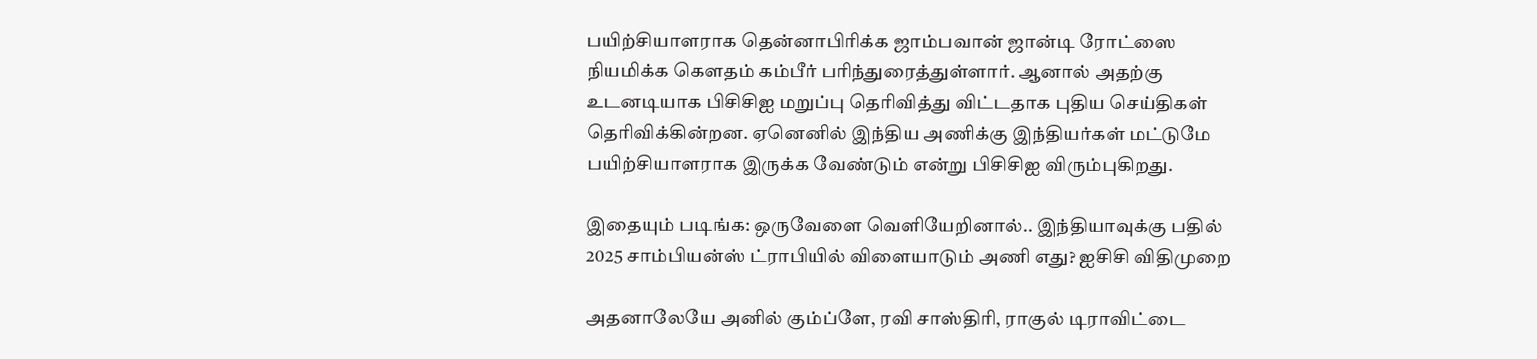பயிற்சியாளராக தென்னாபிரிக்க ஜாம்பவான் ஜான்டி ரோட்ஸை நியமிக்க கௌதம் கம்பீர் பரிந்துரைத்துள்ளார். ஆனால் அதற்கு உடனடியாக பிசிசிஐ மறுப்பு தெரிவித்து விட்டதாக புதிய செய்திகள் தெரிவிக்கின்றன. ஏனெனில் இந்திய அணிக்கு இந்தியர்கள் மட்டுமே பயிற்சியாளராக இருக்க வேண்டும் என்று பிசிசிஐ விரும்புகிறது.

இதையும் படிங்க: ஒருவேளை வெளியேறினால்.. இந்தியாவுக்கு பதில் 2025 சாம்பியன்ஸ் ட்ராபியில் விளையாடும் அணி எது? ஐசிசி விதிமுறை

அதனாலேயே அனில் கும்ப்ளே, ரவி சாஸ்திரி, ராகுல் டிராவிட்டை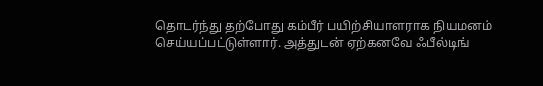தொடர்ந்து தற்போது கம்பீர் பயிற்சியாளராக நியமனம் செய்யப்பட்டுள்ளார். அத்துடன் ஏற்கனவே ஃபீல்டிங்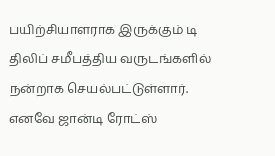பயிற்சியாளராக இருக்கும் டி திலிப் சமீபத்திய வருடங்களில் நன்றாக செயல்பட்டுள்ளார். எனவே ஜான்டி ரோட்ஸ்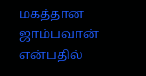மகத்தான ஜாம்பவான் என்பதில்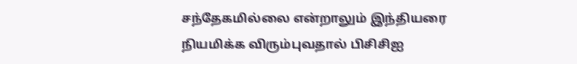சந்தேகமில்லை என்றாலும் இந்தியரை நியமிக்க விரும்புவதால் பிசிசிஐ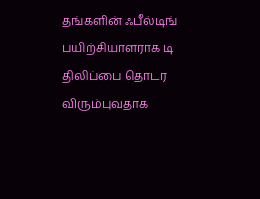தங்களின் ஃபீல்டிங் பயிற்சியாளராக டி திலிப்பை தொடர விரும்புவதாக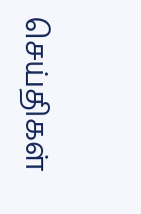செய்திகள்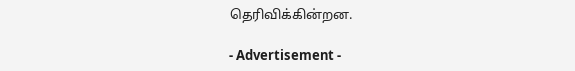தெரிவிக்கின்றன.

- Advertisement -